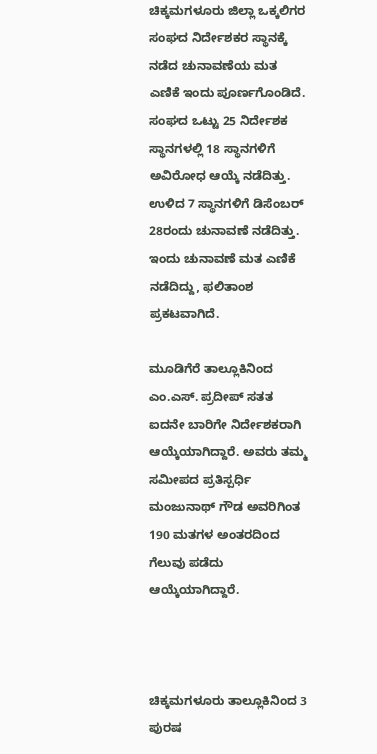ಚಿಕ್ಕಮಗಳೂರು ಜಿಲ್ಲಾ ಒಕ್ಕಲಿಗರ ಸಂಘದ ನಿರ್ದೇಶಕರ ಸ್ಥಾನಕ್ಕೆ ನಡೆದ ಚುನಾವಣೆಯ ಮತ ಎಣಿಕೆ ಇಂದು ಪೂರ್ಣಗೊಂಡಿದೆ.
ಸಂಘದ ಒಟ್ಟು 25 ನಿರ್ದೇಶಕ ಸ್ಥಾನಗಳಲ್ಲಿ 18 ಸ್ಥಾನಗಳಿಗೆ ಅವಿರೋಧ ಆಯ್ಕೆ ನಡೆದಿತ್ತು. ಉಳಿದ 7 ಸ್ಥಾನಗಳಿಗೆ ಡಿಸೆಂಬರ್ 28ರಂದು ಚುನಾವಣೆ ನಡೆದಿತ್ತು. ಇಂದು ಚುನಾವಣೆ ಮತ ಎಣಿಕೆ ನಡೆದಿದ್ದು, ಫಲಿತಾಂಶ ಪ್ರಕಟವಾಗಿದೆ.

ಮೂಡಿಗೆರೆ ತಾಲ್ಲೂಕಿನಿಂದ ಎಂ.ಎಸ್. ಪ್ರದೀಪ್ ಸತತ ಐದನೇ ಬಾರಿಗೇ ನಿರ್ದೇಶಕರಾಗಿ ಆಯ್ಕೆಯಾಗಿದ್ದಾರೆ. ಅವರು ತಮ್ಮ ಸಮೀಪದ ಪ್ರತಿಸ್ಪರ್ಧಿ ಮಂಜುನಾಥ್ ಗೌಡ ಅವರಿಗಿಂತ 190 ಮತಗಳ ಅಂತರದಿಂದ ಗೆಲುವು ಪಡೆದು ಆಯ್ಕೆಯಾಗಿದ್ದಾರೆ.



ಚಿಕ್ಕಮಗಳೂರು ತಾಲ್ಲೂಕಿನಿಂದ 3 ಪುರಷ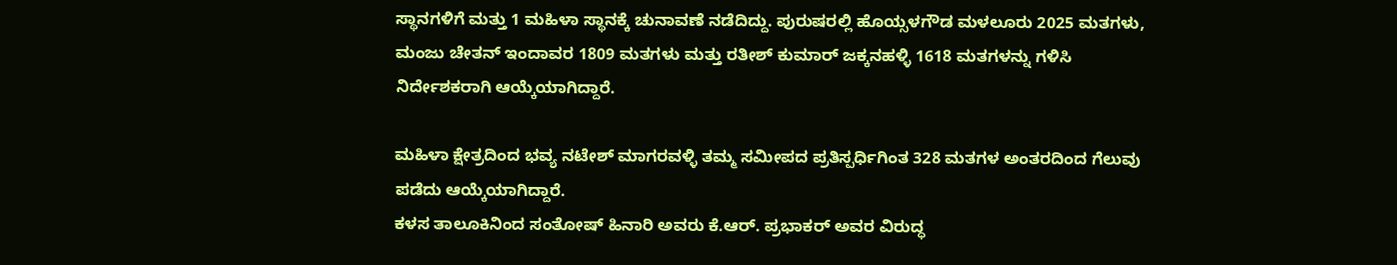ಸ್ಥಾನಗಳಿಗೆ ಮತ್ತು 1 ಮಹಿಳಾ ಸ್ಥಾನಕ್ಕೆ ಚುನಾವಣೆ ನಡೆದಿದ್ದು. ಪುರುಷರಲ್ಲಿ ಹೊಯ್ಸಳಗೌಡ ಮಳಲೂರು 2025 ಮತಗಳು, ಮಂಜು ಚೇತನ್ ಇಂದಾವರ 1809 ಮತಗಳು ಮತ್ತು ರತೀಶ್ ಕುಮಾರ್ ಜಕ್ಕನಹಳ್ಳಿ 1618 ಮತಗಳನ್ನು ಗಳಿಸಿ ನಿರ್ದೇಶಕರಾಗಿ ಆಯ್ಕೆಯಾಗಿದ್ದಾರೆ.

ಮಹಿಳಾ ಕ್ಷೇತ್ರದಿಂದ ಭವ್ಯ ನಟೇಶ್ ಮಾಗರವಳ್ಳಿ ತಮ್ಮ ಸಮೀಪದ ಪ್ರತಿಸ್ಪರ್ಧಿಗಿಂತ 328 ಮತಗಳ ಅಂತರದಿಂದ ಗೆಲುವು ಪಡೆದು ಆಯ್ಕೆಯಾಗಿದ್ದಾರೆ.
ಕಳಸ ತಾಲೂಕಿನಿಂದ ಸಂತೋಷ್ ಹಿನಾರಿ ಅವರು ಕೆ.ಆರ್. ಪ್ರಭಾಕರ್ ಅವರ ವಿರುದ್ಧ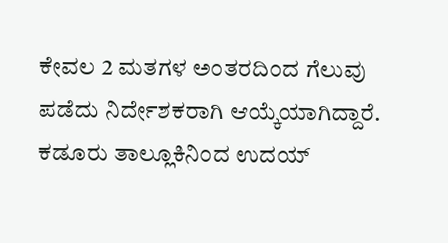ಕೇವಲ 2 ಮತಗಳ ಅಂತರದಿಂದ ಗೆಲುವು ಪಡೆದು ನಿರ್ದೇಶಕರಾಗಿ ಆಯ್ಕೆಯಾಗಿದ್ದಾರೆ.
ಕಡೂರು ತಾಲ್ಲೂಕಿನಿಂದ ಉದಯ್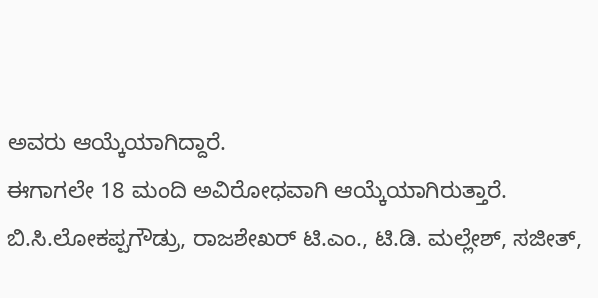ಅವರು ಆಯ್ಕೆಯಾಗಿದ್ದಾರೆ.
ಈಗಾಗಲೇ 18 ಮಂದಿ ಅವಿರೋಧವಾಗಿ ಆಯ್ಕೆಯಾಗಿರುತ್ತಾರೆ.
ಬಿ.ಸಿ.ಲೋಕಪ್ಪಗೌಡ್ರು, ರಾಜಶೇಖರ್ ಟಿ.ಎಂ., ಟಿ.ಡಿ. ಮಲ್ಲೇಶ್, ಸಜೀತ್,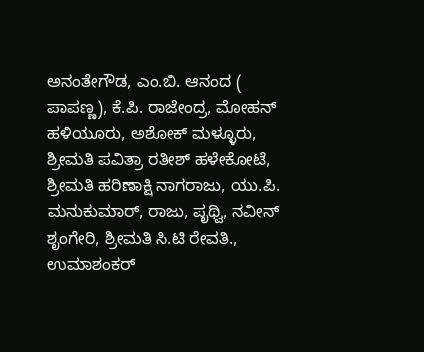ಅನಂತೇಗೌಡ, ಎಂ.ಬಿ. ಆನಂದ ( ಪಾಪಣ್ಣ), ಕೆ.ಪಿ. ರಾಜೇಂದ್ರ, ಮೋಹನ್ ಹಳಿಯೂರು, ಅಶೋಕ್ ಮಳ್ಳೂರು, ಶ್ರೀಮತಿ ಪವಿತ್ರಾ ರತೀಶ್ ಹಳೇಕೋಟೆ, ಶ್ರೀಮತಿ ಹರಿಣಾಕ್ಷಿ ನಾಗರಾಜು, ಯು.ಪಿ. ಮನುಕುಮಾರ್, ರಾಜು, ಪೃಥ್ವಿ, ನವೀನ್ ಶೃಂಗೇರಿ, ಶ್ರೀಮತಿ ಸಿ.ಟಿ ರೇವತಿ., ಉಮಾಶಂಕರ್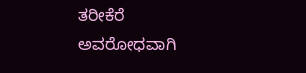ತರೀಕೆರೆ ಅವರೋಧವಾಗಿ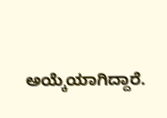ಅಯ್ಕೆಯಾಗಿದ್ದಾರೆ.